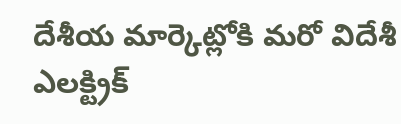దేశీయ మార్కెట్లోకి మరో విదేశీ ఎలక్ట్రిక్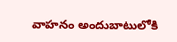వాహనం అందుబాటులోకి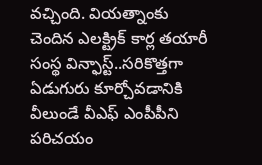వచ్చింది. వియత్నాంకు చెందిన ఎలక్ట్రిక్ కార్ల తయారీ సంస్థ విన్ఫాస్ట్..సరికొత్తగా ఏడుగురు కూర్చోవడానికి వీలుండే వీఎఫ్ ఎంపీపీని పరిచయం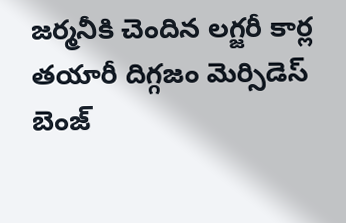జర్మనీకి చెందిన లగ్జరీ కార్ల తయారీ దిగ్గజం మెర్సిడెస్ బెంజ్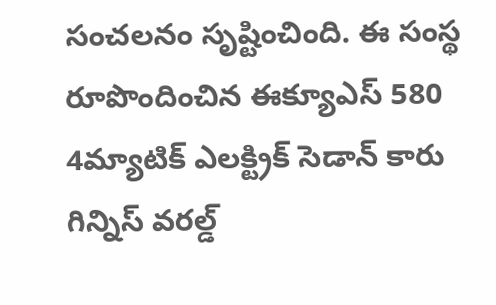సంచలనం సృష్టించింది. ఈ సంస్థ రూపొందించిన ఈక్యూఎస్ 580 4మ్యాటిక్ ఎలక్ట్రిక్ సెడాన్ కారు గిన్నిస్ వరల్డ్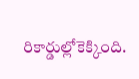రికార్డుల్లోకెక్కింది.